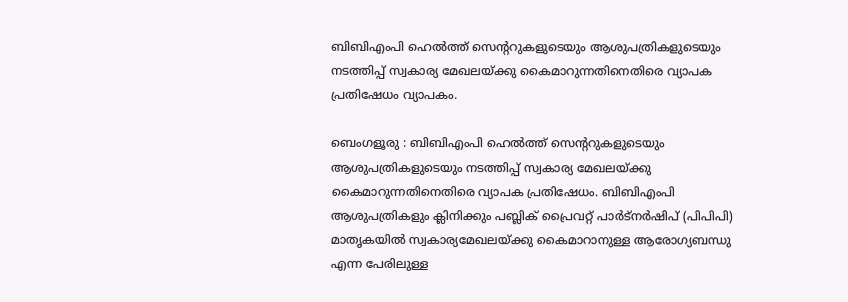ബിബിഎംപി ഹെൽത്ത് സെന്ററുകളുടെയും ആശുപത്രികളുടെയും നടത്തിപ്പ് സ്വകാര്യ മേഖലയ്ക്കു കൈമാറുന്നതിനെതിരെ വ്യാപക പ്രതിഷേധം വ്യാപകം.

ബെംഗളൂരു : ബിബിഎംപി ഹെൽത്ത് സെന്ററുകളുടെയും ആശുപത്രികളുടെയും നടത്തിപ്പ് സ്വകാര്യ മേഖലയ്ക്കു കൈമാറുന്നതിനെതിരെ വ്യാപക പ്രതിഷേധം. ബിബിഎംപി ആശുപത്രികളും ക്ലിനിക്കും പബ്ലിക് പ്രൈവറ്റ് പാർട്നർഷിപ് (പിപിപി) മാതൃകയിൽ സ്വകാര്യമേഖലയ്ക്കു കൈമാറാനുള്ള ആരോഗ്യബന്ധു എന്ന പേരിലുള്ള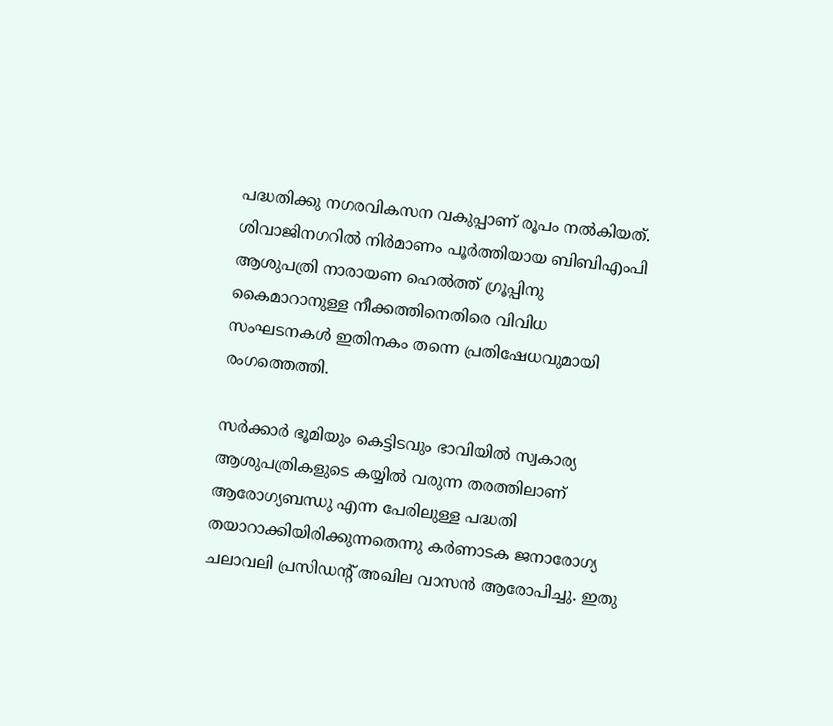പദ്ധതിക്കു നഗരവികസന വകുപ്പാണ് രൂപം നൽകിയത്. ശിവാജിനഗറിൽ നിർമാണം പൂർത്തിയായ ബിബിഎംപി ആശുപത്രി നാരായണ ഹെൽത്ത് ഗ്രൂപ്പിനു കൈമാറാനുള്ള നീക്കത്തിനെതിരെ വിവിധ സംഘടനകൾ ഇതിനകം തന്നെ പ്രതിഷേധവുമായി രംഗത്തെത്തി.

സർക്കാർ ഭൂമിയും കെട്ടിടവും ഭാവിയിൽ സ്വകാര്യ ആശുപത്രികളുടെ കയ്യിൽ വരുന്ന തരത്തിലാണ് ആരോഗ്യബന്ധു എന്ന പേരിലുള്ള പദ്ധതി തയാറാക്കിയിരിക്കുന്നതെന്നു കർണാടക ജനാരോഗ്യ ചലാവലി പ്രസിഡന്റ് അഖില വാസൻ ആരോപിച്ചു. ഇതു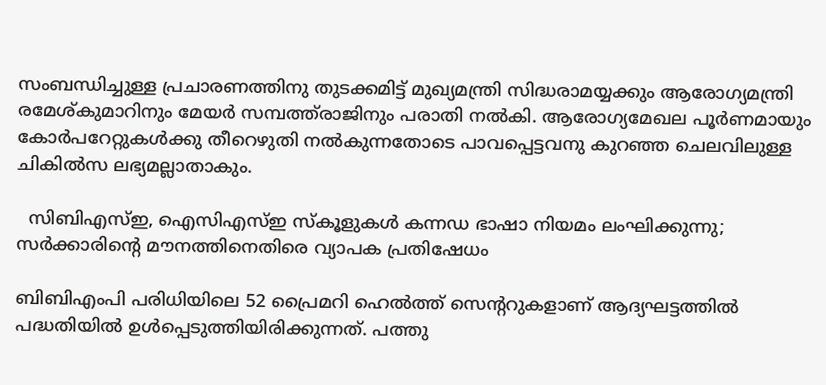സംബന്ധിച്ചുള്ള പ്രചാരണത്തിനു തുടക്കമിട്ട് മുഖ്യമന്ത്രി സിദ്ധരാമയ്യക്കും ആരോഗ്യമന്ത്രി രമേശ്കുമാറിനും മേയർ സമ്പത്ത്‌രാജിനും പരാതി നൽകി. ആരോഗ്യമേഖല പൂർണമായും കോർപറേറ്റുകൾക്കു തീറെഴുതി നൽകുന്നതോടെ പാവപ്പെട്ടവനു കുറഞ്ഞ ചെലവിലുള്ള ചികിൽസ ലഭ്യമല്ലാതാകും.

  സിബിഎസ്ഇ, ഐസിഎസ്ഇ സ്കൂളുകൾ കന്നഡ ഭാഷാ നിയമം ലംഘിക്കുന്നു; സർക്കാരിന്റെ മൗനത്തിനെതിരെ വ്യാപക പ്രതിഷേധം

ബിബിഎംപി പരിധിയിലെ 52 പ്രൈമറി ഹെൽത്ത് സെന്ററുകളാണ് ആദ്യഘട്ടത്തിൽ പദ്ധതിയിൽ ഉൾപ്പെടുത്തിയിരിക്കുന്നത്. പത്തു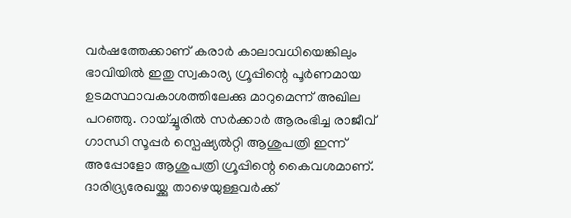വർഷത്തേക്കാണ് കരാർ കാലാവധിയെങ്കിലും ഭാവിയിൽ ഇതു സ്വകാര്യ ഗ്രൂപ്പിന്റെ പൂർണമായ ഉടമസ്ഥാവകാശത്തിലേക്കു മാറുമെന്ന് അഖില പറഞ്ഞു. റായ്ച്ചൂരിൽ സർക്കാർ ആരംഭിച്ച രാജീവ് ഗാന്ധി സൂപ്പർ സ്പെഷ്യല്‍റ്റി ആശുപത്രി ഇന്ന് അപ്പോളോ ആശുപത്രി ഗ്രൂപ്പിന്റെ കൈവശമാണ്. ദാരിദ്ര്യരേഖയ്ക്കു താഴെയുള്ളവർക്ക്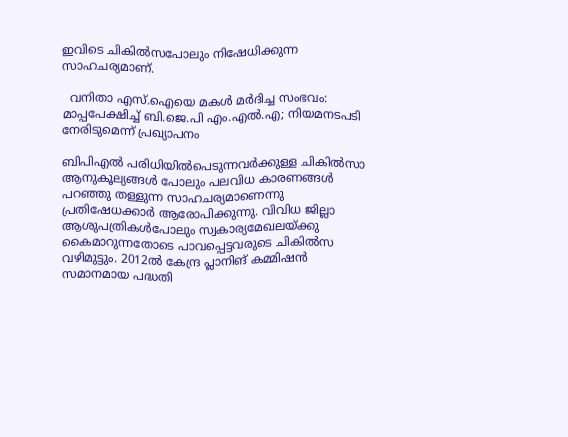ഇവിടെ ചികിൽസപോലും നിഷേധിക്കുന്ന സാഹചര്യമാണ്.

  വനിതാ എസ്.ഐയെ മകൾ മർദിച്ച സംഭവം: മാപ്പപേക്ഷിച്ച് ബി.ജെ.പി എം.എൽ.എ; നിയമനടപടി നേരിടുമെന്ന് പ്രഖ്യാപനം

ബിപിഎൽ പരിധിയിൽപെടുന്നവർക്കുള്ള ചികിൽസാ ആനുകൂല്യങ്ങൾ പോലും പലവിധ കാരണങ്ങൾ പറഞ്ഞു തള്ളുന്ന സാഹചര്യമാണെന്നു പ്രതിഷേധക്കാർ ആരോപിക്കുന്നു. വിവിധ ജില്ലാ ആശുപത്രികൾപോലും സ്വകാര്യമേഖലയ്ക്കു കൈമാറുന്നതോടെ പാവപ്പെട്ടവരുടെ ചികിൽസ വഴിമുട്ടും. 2012ൽ കേന്ദ്ര പ്ലാനിങ് കമ്മിഷൻ സമാനമായ പദ്ധതി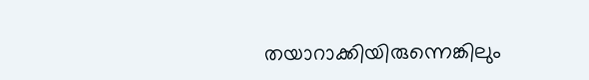തയാറാക്കിയിരുന്നെങ്കിലും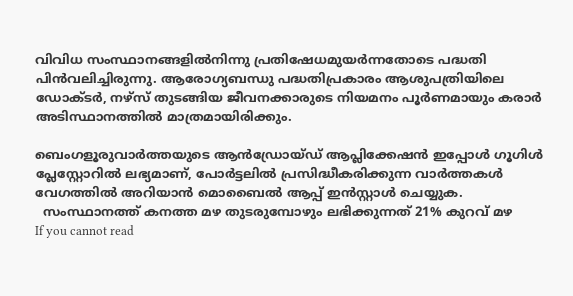വിവിധ സംസ്ഥാനങ്ങളിൽനിന്നു പ്രതിഷേധമുയർന്നതോടെ പദ്ധതി പിൻവലിച്ചിരുന്നു. ആരോഗ്യബന്ധു പദ്ധതിപ്രകാരം ആശുപത്രിയിലെ ഡോക്ടർ, നഴ്സ് തുടങ്ങിയ ജീവനക്കാരുടെ നിയമനം പൂർണമായും കരാർ അടിസ്ഥാനത്തിൽ മാത്രമായിരിക്കും.

ബെംഗളൂരുവാർത്തയുടെ ആൻഡ്രോയ്ഡ് ആപ്ലിക്കേഷൻ ഇപ്പോൾ ഗൂഗിൾ പ്ലേസ്റ്റോറിൽ ലഭ്യമാണ്, പോർട്ടലിൽ പ്രസിദ്ധീകരിക്കുന്ന വാർത്തകൾ വേഗത്തിൽ അറിയാൻ മൊബൈൽ ആപ്പ് ഇൻസ്റ്റാൾ ചെയ്യുക.
  സംസ്ഥാനത്ത് കനത്ത മഴ തുടരുമ്പോഴും ലഭിക്കുന്നത് 21% കുറവ് മഴ
If you cannot read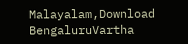Malayalam,Download BengaluruVartha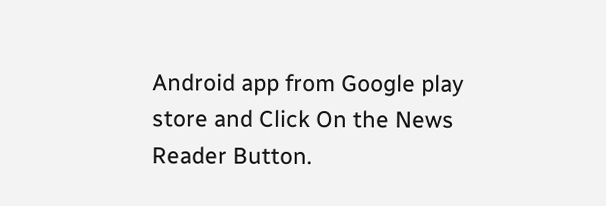Android app from Google play store and Click On the News Reader Button.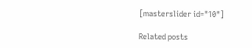[masterslider id="10"]

Related posts